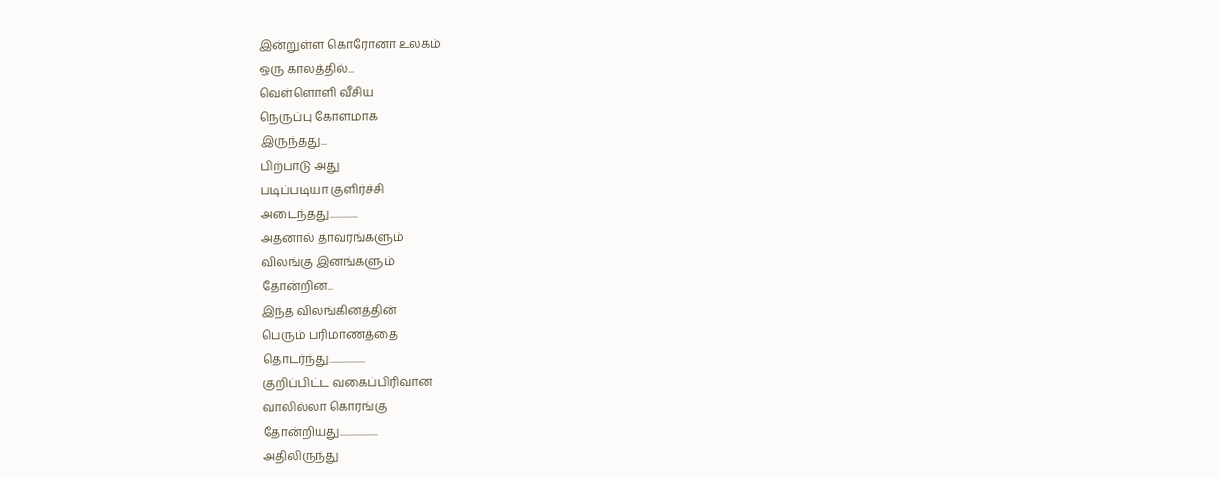இன்றுள்ள கொரோனா உலகம்
ஒரு காலத்தில்...
வெள்ளொளி வீசிய
நெருப்பு கோளமாக
இருந்தது...
பிற்பாடு அது
படிப்படியா குளிர்ச்சி
அடைந்தது..............
அதனால் தாவரங்களும்
விலங்கு இனங்களும்
தோன்றின...
இந்த விலங்கினத்தின்
பெரும் பரிமாணத்தை
தொடர்ந்து..................
குறிப்பிட்ட வகைப்பிரிவான
வாலில்லா கொரங்கு
தோன்றியது...................
அதிலிருந்து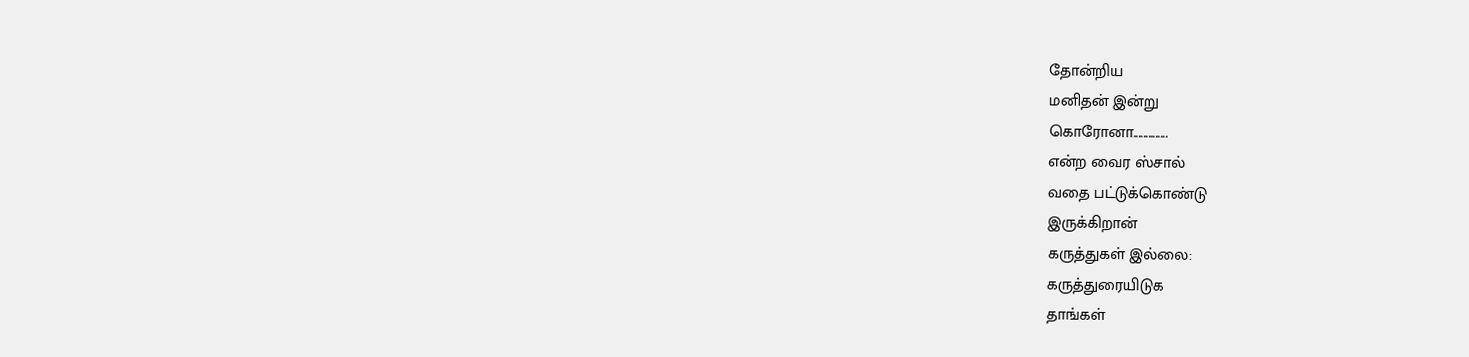தோன்றிய
மனிதன் இன்று
கொரோனா..............
என்ற வைர ஸ்சால்
வதை பட்டுக்கொண்டு
இருக்கிறான்
கருத்துகள் இல்லை:
கருத்துரையிடுக
தாங்கள்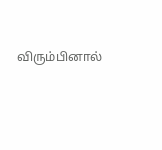விரும்பினால்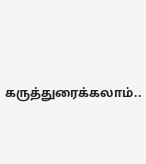கருத்துரைக்கலாம்..